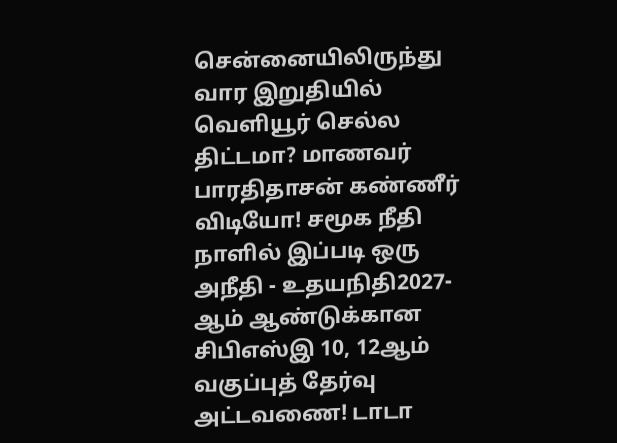சென்னையிலிருந்து வார இறுதியில் வெளியூர் செல்ல திட்டமா? மாணவர் பாரதிதாசன் கண்ணீர் விடியோ! சமூக நீதி நாளில் இப்படி ஒரு அநீதி - உதயநிதி2027-ஆம் ஆண்டுக்கான சிபிஎஸ்இ 10, 12ஆம் வகுப்புத் தேர்வு அட்டவணை! டாடா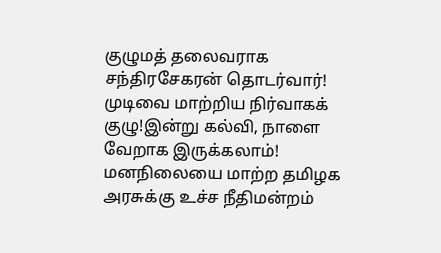குழுமத் தலைவராக சந்திரசேகரன் தொடர்வார்! முடிவை மாற்றிய நிர்வாகக் குழு!இன்று கல்வி, நாளை வேறாக இருக்கலாம்! மனநிலையை மாற்ற தமிழக அரசுக்கு உச்ச நீதிமன்றம்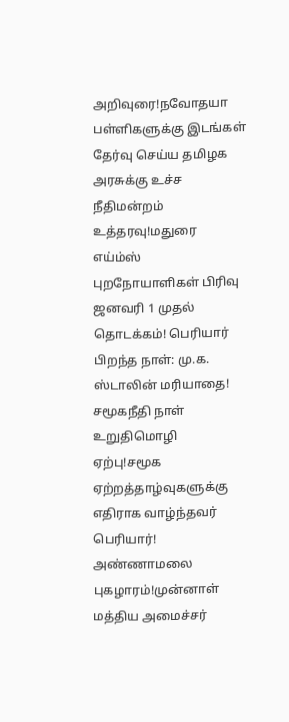அறிவுரை!நவோதயா பள்ளிகளுக்கு இடங்கள் தேர்வு செய்ய தமிழக அரசுக்கு உச்ச நீதிமன்றம் உத்தரவு!மதுரை எய்ம்ஸ் புறநோயாளிகள் பிரிவு ஜனவரி 1 முதல் தொடக்கம்! பெரியார் பிறந்த நாள்: மு.க. ஸ்டாலின் மரியாதை! சமூகநீதி நாள் உறுதிமொழி ஏற்பு!சமூக ஏற்றத்தாழ்வுகளுக்கு எதிராக வாழ்ந்தவர் பெரியார்! அண்ணாமலை புகழாரம்!முன்னாள் மத்திய அமைச்சர்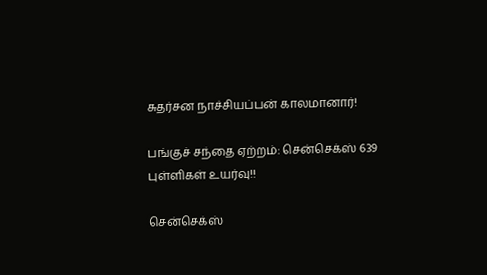சுதர்சன நாச்சியப்பன் காலமானார்!

பங்குச் சந்தை ஏற்றம்: சென்செக்ஸ் 639 புள்ளிகள் உயர்வு!!

சென்செக்ஸ்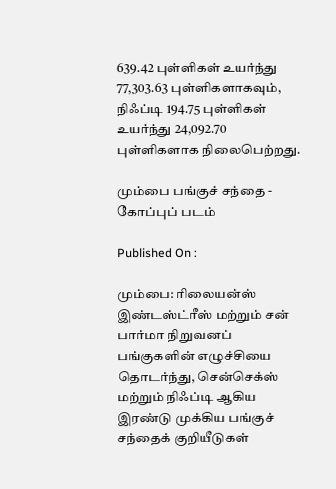639.42 புள்ளிகள் உயர்ந்து 77,303.63 புள்ளிகளாகவும், நிஃப்டி 194.75 புள்ளிகள் உயர்ந்து 24,092.70 புள்ளிகளாக நிலைபெற்றது.

மும்பை பங்குச் சந்தை - கோப்புப் படம்

Published On :

மும்பை: ரிலையன்ஸ் இண்டஸ்ட்ரீஸ் மற்றும் சன் பார்மா நிறுவனப் பங்குகளின் எழுச்சியை தொடர்ந்து, சென்செக்ஸ் மற்றும் நிஃப்டி ஆகிய இரண்டு முக்கிய பங்குச் சந்தைக் குறியீடுகள்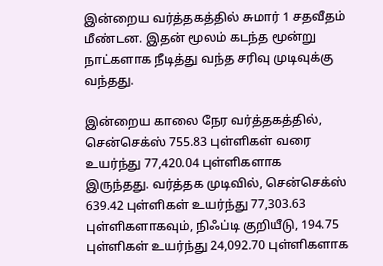இன்றைய வர்த்தகத்தில் சுமார் 1 சதவீதம் மீண்டன. இதன் மூலம் கடந்த மூன்று நாட்களாக நீடித்து வந்த சரிவு முடிவுக்கு வந்தது.

இன்றைய காலை நேர வர்த்தகத்தில், சென்செக்ஸ் 755.83 புள்ளிகள் வரை உயர்ந்து 77,420.04 புள்ளிகளாக இருந்தது. வர்த்தக முடிவில், சென்செக்ஸ் 639.42 புள்ளிகள் உயர்ந்து 77,303.63 புள்ளிகளாகவும், நிஃப்டி குறியீடு, 194.75 புள்ளிகள் உயர்ந்து 24,092.70 புள்ளிகளாக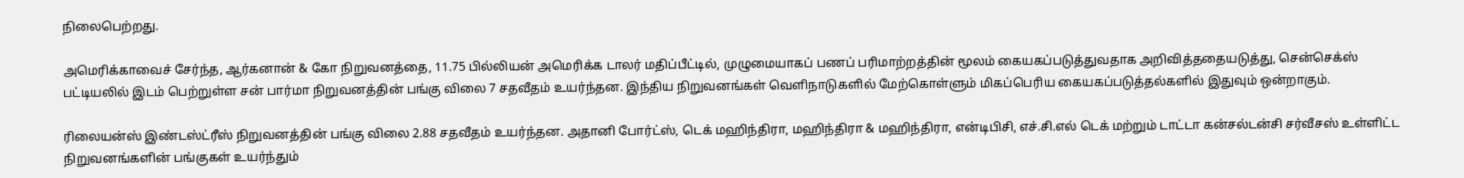நிலைபெற்றது.

அமெரிக்காவைச் சேர்ந்த, ஆர்கனான் & கோ நிறுவனத்தை, 11.75 பில்லியன் அமெரிக்க டாலர் மதிப்பீட்டில், முழுமையாகப் பணப் பரிமாற்றத்தின் மூலம் கையகப்படுத்துவதாக அறிவித்ததையடுத்து, சென்செக்ஸ் பட்டியலில் இடம் பெற்றுள்ள சன் பார்மா நிறுவனத்தின் பங்கு விலை 7 சதவீதம் உயர்ந்தன. இந்திய நிறுவனங்கள் வெளிநாடுகளில் மேற்கொள்ளும் மிகப்பெரிய கையகப்படுத்தல்களில் இதுவும் ஒன்றாகும்.

ரிலையன்ஸ் இண்டஸ்ட்ரீஸ் நிறுவனத்தின் பங்கு விலை 2.88 சதவீதம் உயர்ந்தன. அதானி போர்ட்ஸ், டெக் மஹிந்திரா, மஹிந்திரா & மஹிந்திரா, என்டிபிசி, எச்.சி.எல் டெக் மற்றும் டாட்டா கன்சல்டன்சி சர்வீசஸ் உள்ளிட்ட நிறுவனங்களின் பங்குகள் உயர்ந்தும்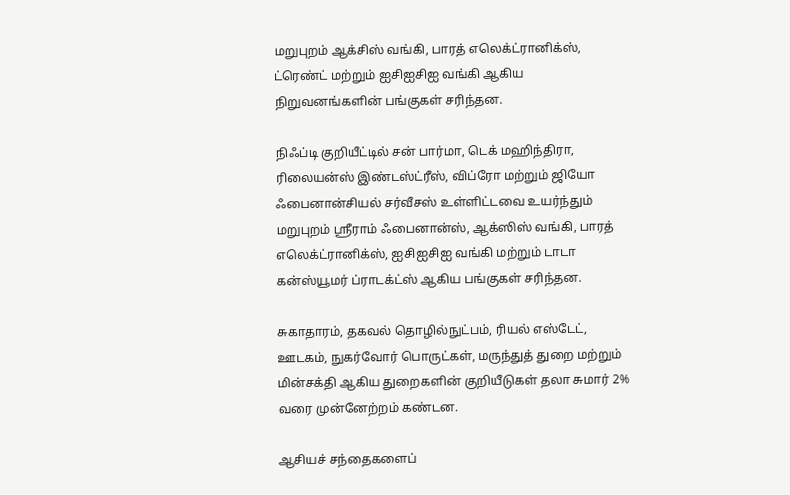மறுபுறம் ஆக்சிஸ் வங்கி, பாரத் எலெக்ட்ரானிக்ஸ், ட்ரெண்ட் மற்றும் ஐசிஐசிஐ வங்கி ஆகிய நிறுவனங்களின் பங்குகள் சரிந்தன.

நிஃப்டி குறியீட்டில் சன் பார்மா, டெக் மஹிந்திரா, ரிலையன்ஸ் இண்டஸ்ட்ரீஸ், விப்ரோ மற்றும் ஜியோ ஃபைனான்சியல் சர்வீசஸ் உள்ளிட்டவை உயர்ந்தும் மறுபுறம் ஶ்ரீராம் ஃபைனான்ஸ், ஆக்ஸிஸ் வங்கி, பாரத் எலெக்ட்ரானிக்ஸ், ஐசிஐசிஐ வங்கி மற்றும் டாடா கன்ஸ்யூமர் ப்ராடக்ட்ஸ் ஆகிய பங்குகள் சரிந்தன.

சுகாதாரம், தகவல் தொழில்நுட்பம், ரியல் எஸ்டேட், ஊடகம், நுகர்வோர் பொருட்கள், மருந்துத் துறை மற்றும் மின்சக்தி ஆகிய துறைகளின் குறியீடுகள் தலா சுமார் 2% வரை முன்னேற்றம் கண்டன.

ஆசியச் சந்தைகளைப்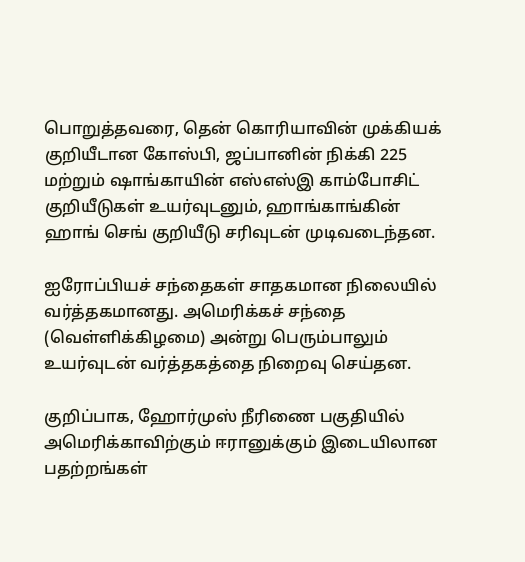பொறுத்தவரை, தென் கொரியாவின் முக்கியக் குறியீடான கோஸ்பி, ஜப்பானின் நிக்கி 225 மற்றும் ஷாங்காயின் எஸ்எஸ்இ காம்போசிட் குறியீடுகள் உயர்வுடனும், ஹாங்காங்கின் ஹாங் செங் குறியீடு சரிவுடன் முடிவடைந்தன.

ஐரோப்பியச் சந்தைகள் சாதகமான நிலையில் வர்த்தகமானது. அமெரிக்கச் சந்தை (வெள்ளிக்கிழமை) அன்று பெரும்பாலும் உயர்வுடன் வர்த்தகத்தை நிறைவு செய்தன.

குறிப்பாக, ஹோர்முஸ் நீரிணை பகுதியில் அமெரிக்காவிற்கும் ஈரானுக்கும் இடையிலான பதற்றங்கள்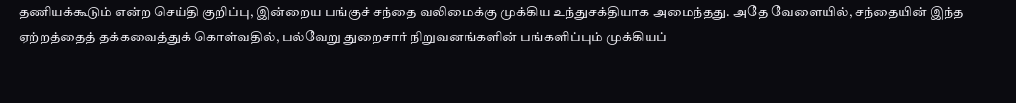தணியக்கூடும் என்ற செய்தி குறிப்பு, இன்றைய பங்குச் சந்தை வலிமைக்கு முக்கிய உந்துசக்தியாக அமைந்தது. அதே வேளையில், சந்தையின் இந்த ஏற்றத்தைத் தக்கவைத்துக் கொள்வதில், பல்வேறு துறைசார் நிறுவனங்களின் பங்களிப்பும் முக்கியப்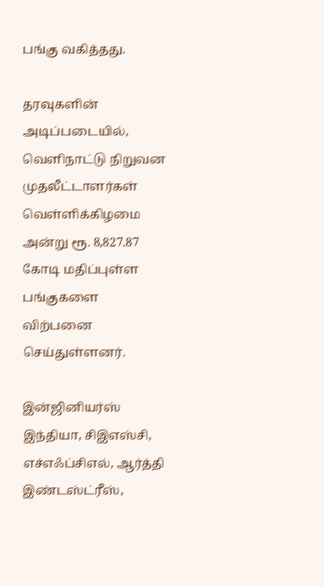பங்கு வகித்தது.

தரவுகளின் அடிப்படையில், வெளிநாட்டு நிறுவன முதலீட்டாளர்கள் வெள்ளிக்கிழமை அன்று ரூ. 8,827.87 கோடி மதிப்புள்ள பங்குகளை விற்பனை செய்துள்ளனர்.

இன்ஜினியர்ஸ் இந்தியா, சிஇஎஸ்சி, எச்எஃப்சிஎல், ஆர்த்தி இண்டஸ்ட்ரீஸ்,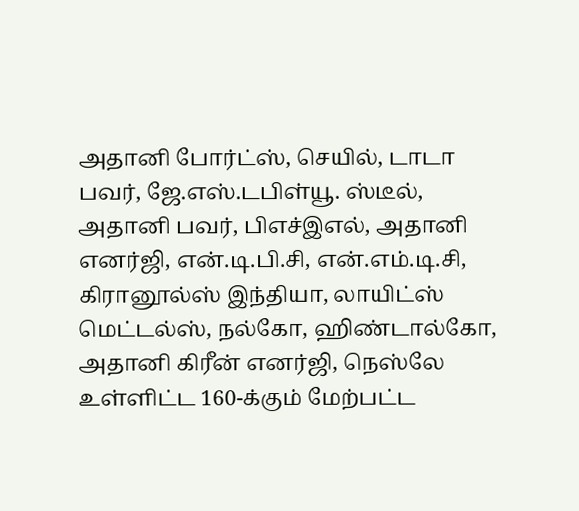அதானி போர்ட்ஸ், செயில், டாடா பவர், ஜே.எஸ்.டபிள்யூ. ஸ்டீல், அதானி பவர், பிஎச்இஎல், அதானி எனர்ஜி, என்.டி.பி.சி, என்.எம்.டி.சி, கிரானூல்ஸ் இந்தியா, லாயிட்ஸ் மெட்டல்ஸ், நல்கோ, ஹிண்டால்கோ, அதானி கிரீன் எனர்ஜி, நெஸ்லே உள்ளிட்ட 160-க்கும் மேற்பட்ட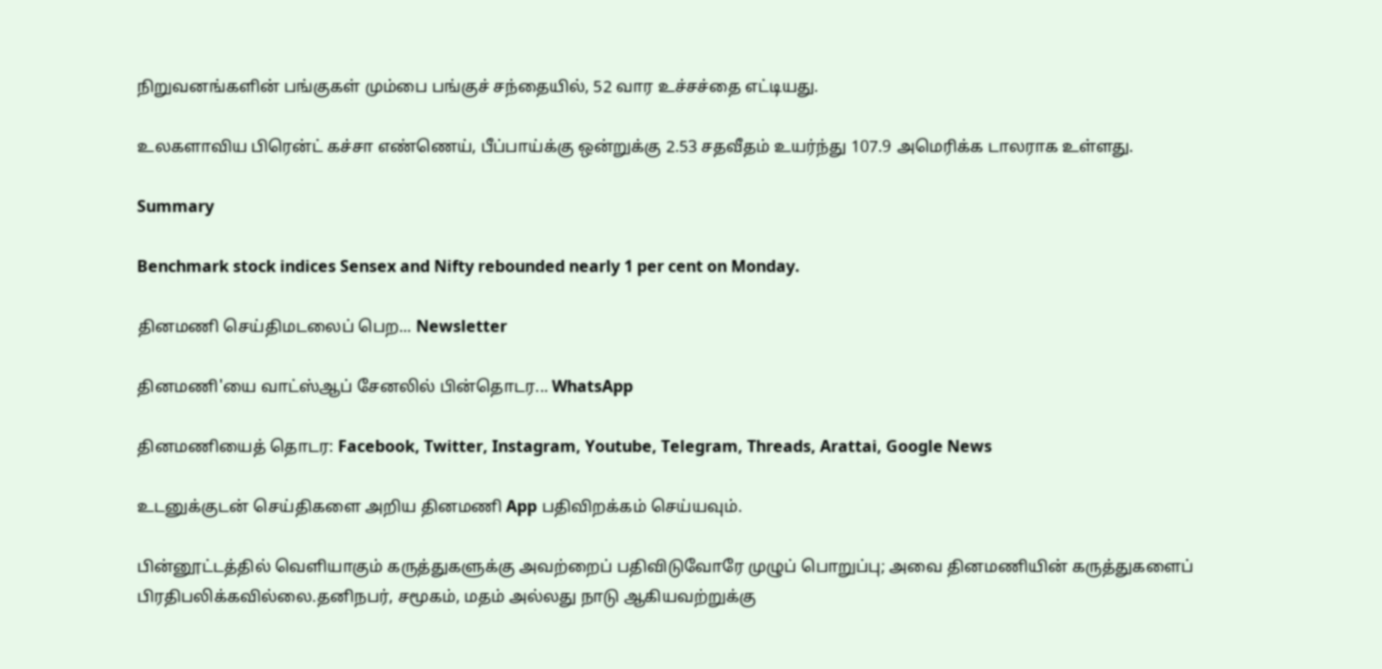நிறுவனங்களின் பங்குகள் மும்பை பங்குச் சந்தையில், 52 வார உச்சச்தை எட்டியது.

உலகளாவிய பிரென்ட் கச்சா எண்ணெய், பீப்பாய்க்கு ஒன்றுக்கு 2.53 சதவீதம் உயர்ந்து 107.9 அமெரிக்க டாலராக உள்ளது.

Summary

Benchmark stock indices Sensex and Nifty rebounded nearly 1 per cent on Monday.

தினமணி செய்திமடலைப் பெற... Newsletter

தினமணி'யை வாட்ஸ்ஆப் சேனலில் பின்தொடர... WhatsApp

தினமணியைத் தொடர: Facebook, Twitter, Instagram, Youtube, Telegram, Threads, Arattai, Google News

உடனுக்குடன் செய்திகளை அறிய தினமணி App பதிவிறக்கம் செய்யவும்.

பின்னூட்டத்தில் வெளியாகும் கருத்துகளுக்கு அவற்றைப் பதிவிடுவோரே முழுப் பொறுப்பு; அவை தினமணியின் கருத்துகளைப் பிரதிபலிக்கவில்லை.தனிநபர், சமூகம், மதம் அல்லது நாடு ஆகியவற்றுக்கு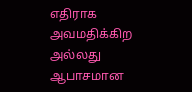எதிராக அவமதிக்கிற அல்லது ஆபாசமான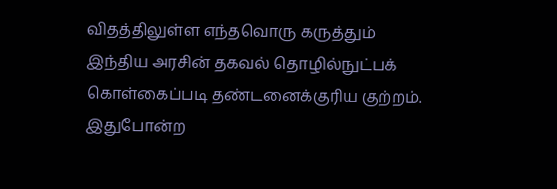விதத்திலுள்ள எந்தவொரு கருத்தும் இந்திய அரசின் தகவல் தொழில்நுட்பக் கொள்கைப்படி தண்டனைக்குரிய குற்றம். இதுபோன்ற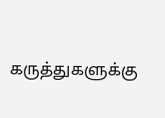கருத்துகளுக்கு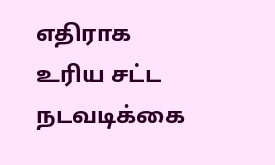எதிராக உரிய சட்ட நடவடிக்கை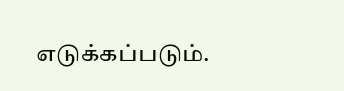எடுக்கப்படும்.